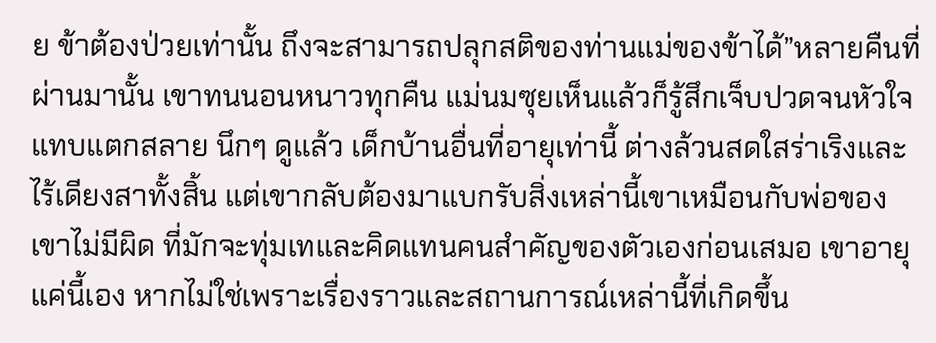ย ข้าต้องป่วยเท่านั้น ถึงจะสามารถปลุกสติของท่านแม่ของข้าได้”หลายคืนที่ผ่านมานั้น เขาทนนอนหนาวทุกคืน แม่นมซุยเห็นแล้วก็รู้สึกเจ็บปวดจนหัวใจแทบแตกสลาย นึกๆ ดูแล้ว เด็กบ้านอื่นที่อายุเท่านี้ ต่างล้วนสดใสร่าเริงและไร้เดียงสาทั้งสิ้น แต่เขากลับต้องมาแบกรับสิ่งเหล่านี้เขาเหมือนกับพ่อของเขาไม่มีผิด ที่มักจะทุ่มเทและคิดแทนคนสำคัญของตัวเองก่อนเสมอ เขาอายุแค่นี้เอง หากไม่ใช่เพราะเรื่องราวและสถานการณ์เหล่านี้ที่เกิดขึ้น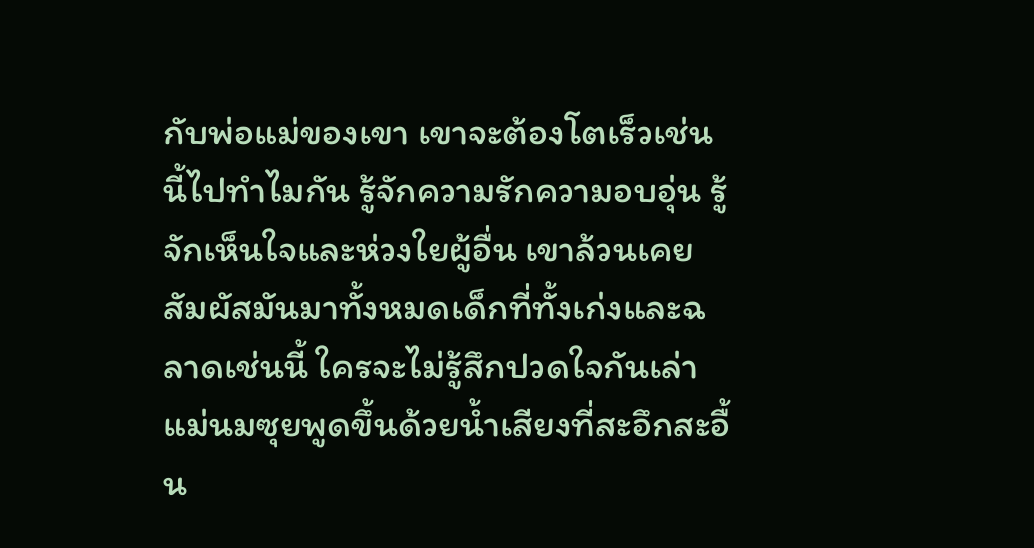กับพ่อแม่ของเขา เขาจะต้องโตเร็วเช่นนี้ไปทำไมกัน รู้จักความรักความอบอุ่น รู้จักเห็นใจและห่วงใยผู้อื่น เขาล้วนเคยสัมผัสมันมาทั้งหมดเด็กที่ทั้งเก่งและฉลาดเช่นนี้ ใครจะไม่รู้สึกปวดใจกันเล่าแม่นมซุยพูดขึ้นด้วยนํ้าเสียงที่สะอึกสะอื้น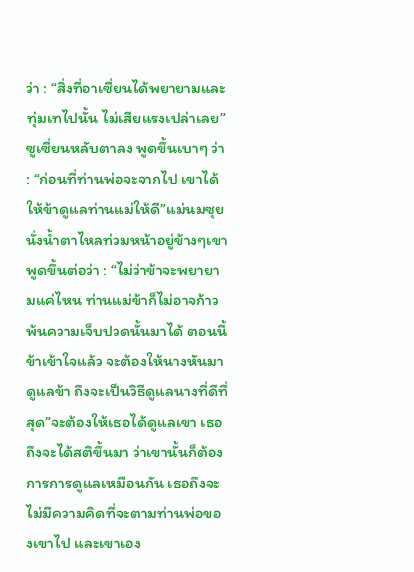ว่า : “สิ่งที่อาเซี่ยนได้พยายามและทุ่มเทไปนั้น ไม่เสียแรงเปล่าเลย”ซูเซี่ยนหลับตาลง พูดขึ้นเบาๆ ว่า : “ก่อนที่ท่านพ่อจะจากไป เขาได้ให้ข้าดูแลท่านแม่ให้ดี”แม่นมซุยนั่งนํ้าตาไหลท่วมหน้าอยู่ข้างๆเขาพูดขึ้นต่อว่า : “ไม่ว่าข้าจะพยายามแค่ไหน ท่านแม่ข้าก็ไม่อาจก้าวพ้นความเจ็บปวดนั้นมาได้ ตอนนี้ข้าเข้าใจแล้ว จะต้องให้นางหันมาดูแลข้า ถึงจะเป็นวิธีดูแลนางที่ดีที่สุด”จะต้องให้เธอได้ดูแลเขา เธอถึงจะได้สติขึ้นมา ว่าเขานั้นก็ต้องการการดูแลเหมือนกัน เธอถึงจะไม่มีความคิดที่จะตามท่านพ่อของเขาไป และเขาเอง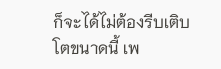ก็จะได้ไม่ต้องรีบเติบโตขนาดนี้ เพ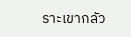ราะเขากลัว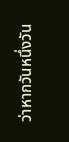ว่าหากวันหนึ่งวัน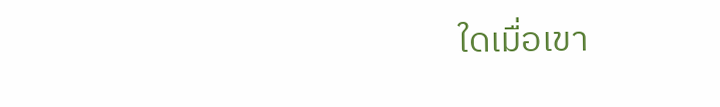ใดเมื่อเขา